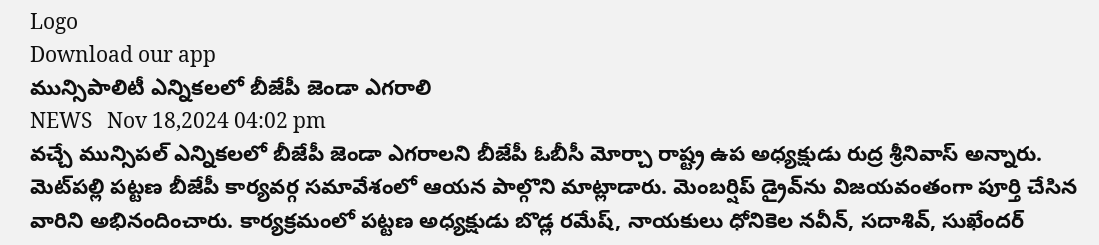Logo
Download our app
మున్సిపాలిటీ ఎన్నికలలో బీజేపీ జెండా ఎగరాలి
NEWS   Nov 18,2024 04:02 pm
వచ్చే మున్సిపల్ ఎన్నికలలో బీజేపీ జెండా ఎగరాలని బీజేపీ ఓబీసీ మోర్చా రాష్ట్ర ఉప అధ్యక్షుడు రుద్ర శ్రీనివాస్ అన్నారు. మెట్‌ప‌ల్లి పట్టణ బీజేపీ కార్యవర్గ సమావేశంలో ఆయన పాల్గొని మాట్లాడారు. మెంబర్షిప్ డ్రైవ్‌ను విజయవంతంగా పూర్తి చేసిన వారిని అభినందించారు. కార్యక్రమంలో పట్టణ అధ్యక్షుడు బొడ్ల రమేష్, నాయకులు ధోనికెల నవీన్, సదాశివ్, సుఖేందర్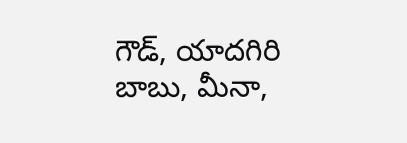గౌడ్, యాదగిరి బాబు, మీనా,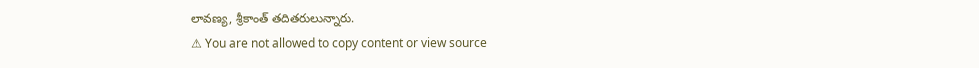లావణ్య, శ్రీకాంత్ తదితరులున్నారు.
⚠ You are not allowed to copy content or view source